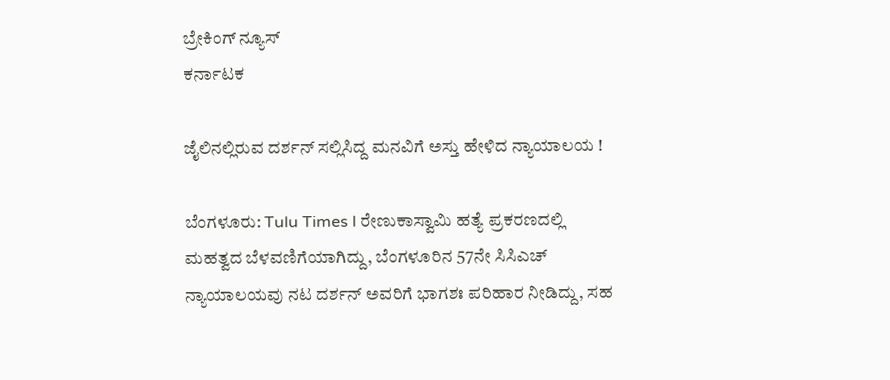ಬ್ರೇಕಿಂಗ್ ನ್ಯೂಸ್
ಕರ್ನಾಟಕ

ಜೈಲಿನಲ್ಲಿರುವ ದರ್ಶನ್ ಸಲ್ಲಿಸಿದ್ದ ಮನವಿಗೆ ಅಸ್ತು ಹೇಳಿದ ನ್ಯಾಯಾಲಯ !

ಬೆಂಗಳೂರು: Tulu Times l ರೇಣುಕಾಸ್ವಾಮಿ ಹತ್ಯೆ ಪ್ರಕರಣದಲ್ಲಿ ಮಹತ್ವದ ಬೆಳವಣಿಗೆಯಾಗಿದ್ದು, ಬೆಂಗಳೂರಿನ 57ನೇ ಸಿಸಿಎಚ್ ನ್ಯಾಯಾಲಯವು ನಟ ದರ್ಶನ್ ಅವರಿಗೆ ಭಾಗಶಃ ಪರಿಹಾರ ನೀಡಿದ್ದು, ಸಹ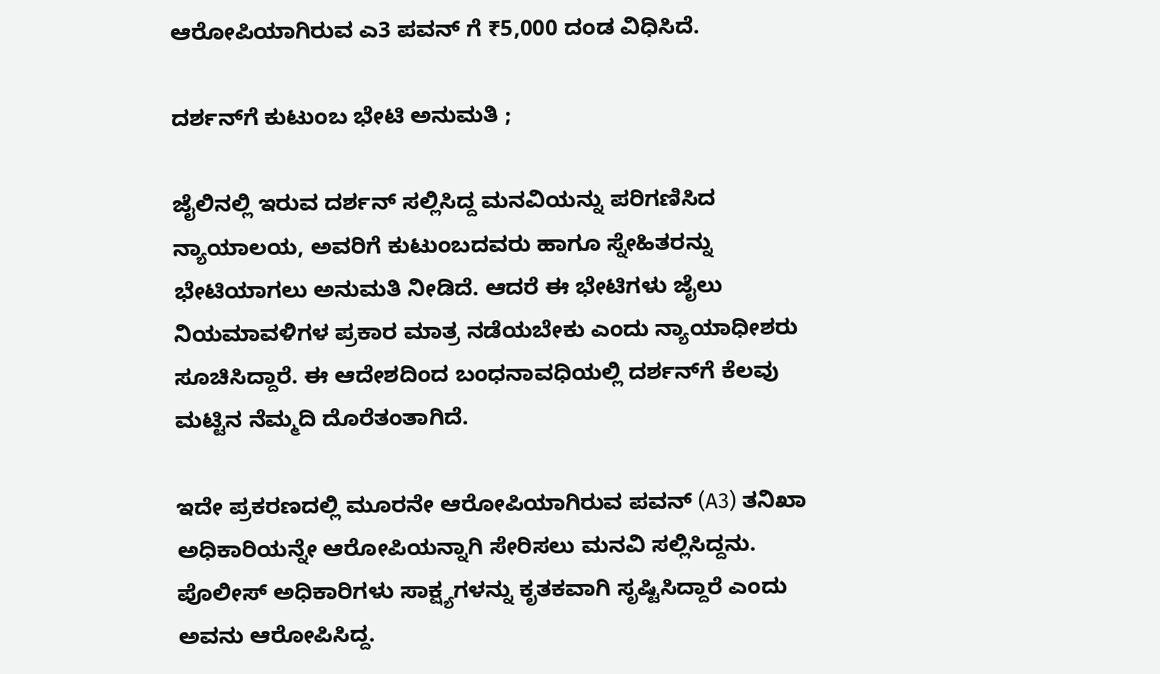ಆರೋಪಿಯಾಗಿರುವ ಎ3 ಪವನ್ ಗೆ ₹5,000 ದಂಡ ವಿಧಿಸಿದೆ.

ದರ್ಶನ್‌ಗೆ ಕುಟುಂಬ ಭೇಟಿ ಅನುಮತಿ ;

ಜೈಲಿನಲ್ಲಿ ಇರುವ ದರ್ಶನ್ ಸಲ್ಲಿಸಿದ್ದ ಮನವಿಯನ್ನು ಪರಿಗಣಿಸಿದ ನ್ಯಾಯಾಲಯ, ಅವರಿಗೆ ಕುಟುಂಬದವರು ಹಾಗೂ ಸ್ನೇಹಿತರನ್ನು ಭೇಟಿಯಾಗಲು ಅನುಮತಿ ನೀಡಿದೆ. ಆದರೆ ಈ ಭೇಟಿಗಳು ಜೈಲು ನಿಯಮಾವಳಿಗಳ ಪ್ರಕಾರ ಮಾತ್ರ ನಡೆಯಬೇಕು ಎಂದು ನ್ಯಾಯಾಧೀಶರು ಸೂಚಿಸಿದ್ದಾರೆ. ಈ ಆದೇಶದಿಂದ ಬಂಧನಾವಧಿಯಲ್ಲಿ ದರ್ಶನ್‌ಗೆ ಕೆಲವು ಮಟ್ಟಿನ ನೆಮ್ಮದಿ ದೊರೆತಂತಾಗಿದೆ.

ಇದೇ ಪ್ರಕರಣದಲ್ಲಿ ಮೂರನೇ ಆರೋಪಿಯಾಗಿರುವ ಪವನ್ (A3) ತನಿಖಾ ಅಧಿಕಾರಿಯನ್ನೇ ಆರೋಪಿಯನ್ನಾಗಿ ಸೇರಿಸಲು ಮನವಿ ಸಲ್ಲಿಸಿದ್ದನು. ಪೊಲೀಸ್ ಅಧಿಕಾರಿಗಳು ಸಾಕ್ಷ್ಯಗಳನ್ನು ಕೃತಕವಾಗಿ ಸೃಷ್ಟಿಸಿದ್ದಾರೆ ಎಂದು ಅವನು ಆರೋಪಿಸಿದ್ದ.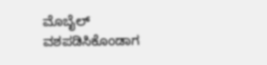ಮೊಬೈಲ್ ವಶಪಡಿಸಿಕೊಂಡಾಗ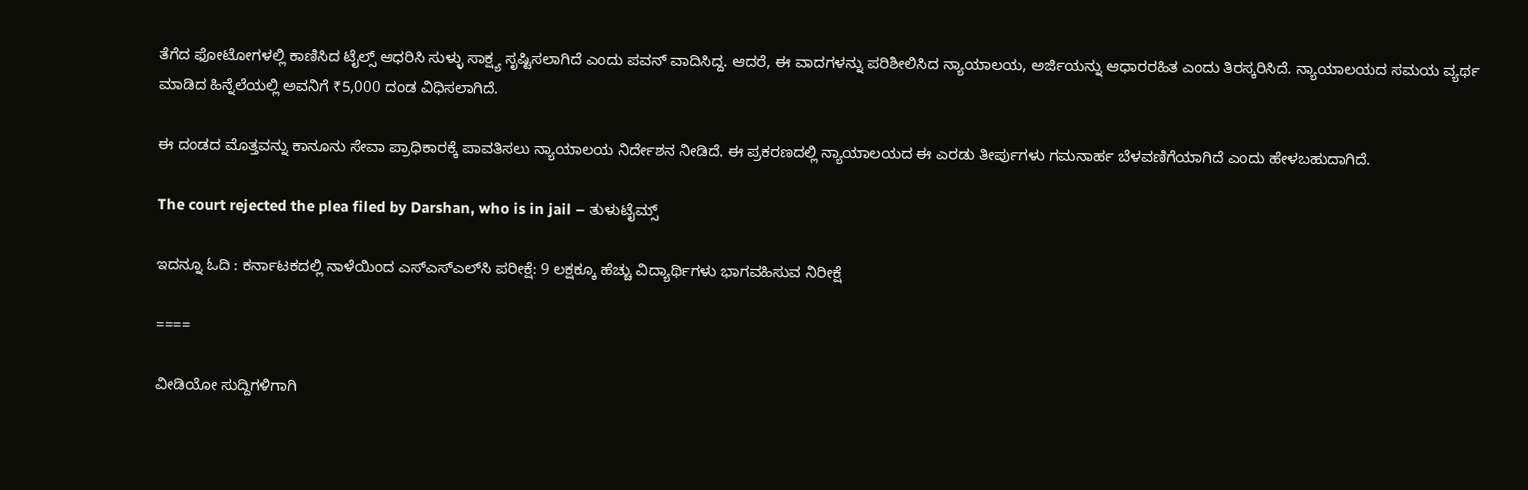ತೆಗೆದ ಫೋಟೋಗಳಲ್ಲಿ ಕಾಣಿಸಿದ ಟೈಲ್ಸ್ ಆಧರಿಸಿ ಸುಳ್ಳು ಸಾಕ್ಷ್ಯ ಸೃಷ್ಟಿಸಲಾಗಿದೆ ಎಂದು ಪವನ್ ವಾದಿಸಿದ್ದ. ಆದರೆ, ಈ ವಾದಗಳನ್ನು ಪರಿಶೀಲಿಸಿದ ನ್ಯಾಯಾಲಯ, ಅರ್ಜಿಯನ್ನು ಆಧಾರರಹಿತ ಎಂದು ತಿರಸ್ಕರಿಸಿದೆ. ನ್ಯಾಯಾಲಯದ ಸಮಯ ವ್ಯರ್ಥ ಮಾಡಿದ ಹಿನ್ನೆಲೆಯಲ್ಲಿ ಅವನಿಗೆ ₹5,000 ದಂಡ ವಿಧಿಸಲಾಗಿದೆ.

ಈ ದಂಡದ ಮೊತ್ತವನ್ನು ಕಾನೂನು ಸೇವಾ ಪ್ರಾಧಿಕಾರಕ್ಕೆ ಪಾವತಿಸಲು ನ್ಯಾಯಾಲಯ ನಿರ್ದೇಶನ ನೀಡಿದೆ. ಈ ಪ್ರಕರಣದಲ್ಲಿ ನ್ಯಾಯಾಲಯದ ಈ ಎರಡು ತೀರ್ಪುಗಳು ಗಮನಾರ್ಹ ಬೆಳವಣಿಗೆಯಾಗಿದೆ ಎಂದು ಹೇಳಬಹುದಾಗಿದೆ.

The court rejected the plea filed by Darshan, who is in jail – ತುಳುಟೈಮ್ಸ್

ಇದನ್ನೂ ಓದಿ : ಕರ್ನಾಟಕದಲ್ಲಿ ನಾಳೆಯಿಂದ ಎಸ್‌ಎಸ್‌ಎಲ್‌ಸಿ ಪರೀಕ್ಷೆ: 9 ಲಕ್ಷಕ್ಕೂ ಹೆಚ್ಚು ವಿದ್ಯಾರ್ಥಿಗಳು ಭಾಗವಹಿಸುವ ನಿರೀಕ್ಷೆ

====

ವೀಡಿಯೋ ಸುದ್ದಿಗಳಿಗಾಗಿ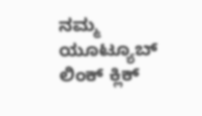ನಮ್ಮ ಯೂಟ್ಯೂಬ್ ಲಿಂಕ್ ಕ್ಲಿಕ್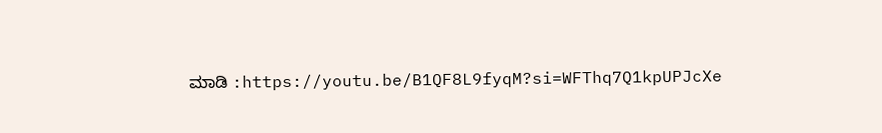ಮಾಡಿ :https://youtu.be/B1QF8L9fyqM?si=WFThq7Q1kpUPJcXe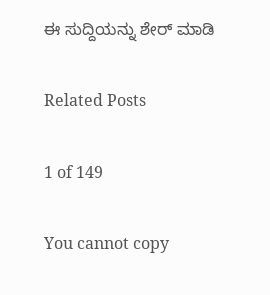ಈ ಸುದ್ದಿಯನ್ನು ಶೇರ್ ಮಾಡಿ

Related Posts

1 of 149

You cannot copy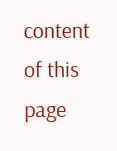content of this page